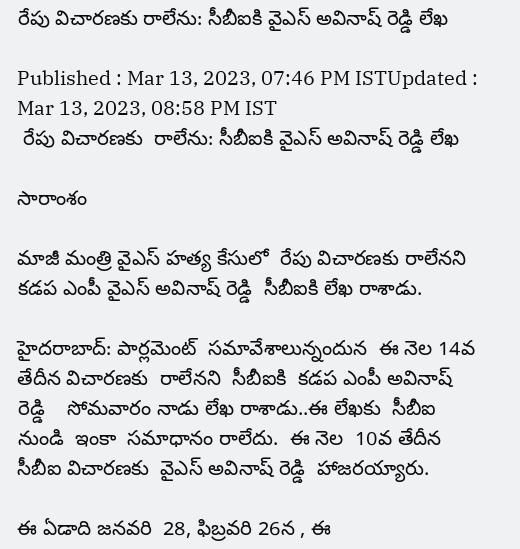రేపు విచారణకు రాలేను: సీబీఐకి వైఎస్ అవినాష్ రెడ్డి లేఖ

Published : Mar 13, 2023, 07:46 PM ISTUpdated : Mar 13, 2023, 08:58 PM IST
 రేపు విచారణకు  రాలేను: సీబీఐకి వైఎస్ అవినాష్ రెడ్డి లేఖ

సారాంశం

మాజీ మంత్రి వైఎస్ హత్య కేసులో  రేపు విచారణకు రాలేనని  కడప ఎంపీ వైఎస్ అవినాష్ రెడ్డి  సీబీఐకి లేఖ రాశాడు.

హైదరాబాద్: పార్లమెంట్  సమావేశాలున్నందున  ఈ నెల 14వ తేదీన విచారణకు  రాలేనని  సీబీఐకి  కడప ఎంపీ అవినాష్ రెడ్డి    సోమవారం నాడు లేఖ రాశాడు..ఈ లేఖకు  సీబీఐ నుండి  ఇంకా  సమాధానం రాలేదు.  ఈ నెల  10వ తేదీన  సీబీఐ విచారణకు  వైఎస్ అవినాష్ రెడ్డి  హాజరయ్యారు.

ఈ ఏడాది జనవరి  28, ఫిబ్రవరి 26న , ఈ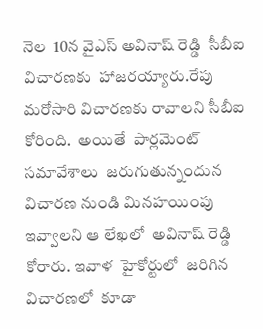నెల  10న వైఎస్ అవినాష్ రెడ్డి  సీబీఐ విచారణకు  హాజరయ్యారు.రేపు మరోసారి విచారణకు రావాలని సీబీఐ కోరింది.  అయితే  పార్లమెంట్  సమావేశాలు  జరుగుతున్నందున  విచారణ నుండి మినహయింపు  ఇవ్వాలని ఆ లేఖలో  అవినాష్ రెడ్డి  కోరారు. ఇవాళ  హైకోర్టులో  జరిగిన విచారణలో  కూడా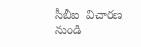సీబీఐ  విచారణ నుండి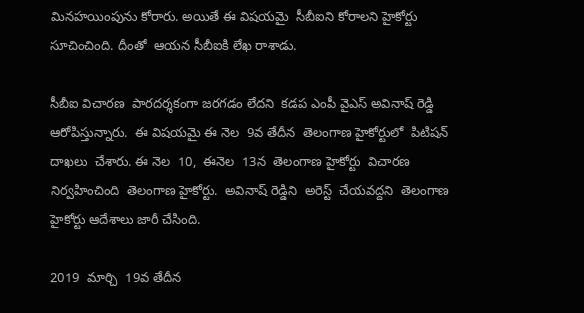మినహయింపును కోరారు. అయితే ఈ విషయమై  సీబీఐని కోరాలని హైకోర్టు  సూచించింది. దీంతో  ఆయన సీబీఐకి లేఖ రాశాడు.

సీబీఐ విచారణ  పారదర్శకంగా జరగడం లేదని  కడప ఎంపీ వైఎస్ అవినాష్ రెడ్డి  ఆరోపిస్తున్నారు.  ఈ విషయమై ఈ నెల  9వ తేదీన  తెలంగాణ హైకోర్టులో  పిటిషన్ దాఖలు  చేశారు. ఈ నెల  10,  ఈనెల  13న  తెలంగాణ హైకోర్టు  విచారణ  నిర్వహించింది  తెలంగాణ హైకోర్టు.  అవినాష్ రెడ్డిని  అరెస్ట్  చేయవద్దని  తెలంగాణ హైకోర్టు ఆదేశాలు జారీ చేసింది.

2019  మార్చి  19వ తేదీన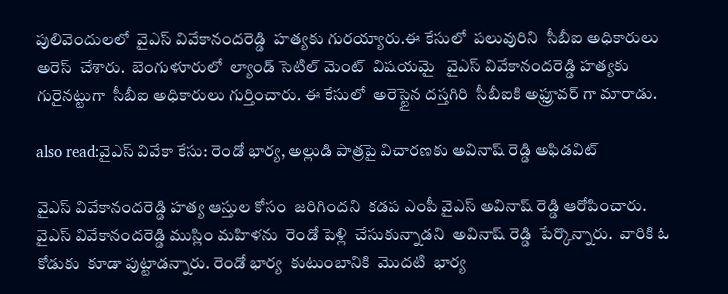పులివెందులలో  వైఎస్ వివేకానందరెడ్డి  హత్యకు గురయ్యారు.ఈ కేసులో  పలువురిని  సీబీఐ అధికారులు అరెస్  చేశారు.  బెంగుళూరులో  ల్యాండ్ సెటిల్ మెంట్  విషయమై   వైఎస్ వివేకానందరెడ్డి హత్యకు గురైనట్టుగా  సీబీఐ అధికారులు గుర్తించారు. ఈ కేసులో  అరెస్టైన దస్తగిరి  సీబీఐకి అఫ్రూవర్ గా మారాడు.

also read:వైఎస్ వివేకా కేసు: రెండో భార్య, అల్లుడి పాత్రపై విచారణకు అవినాష్ రెడ్డి అఫిడవిట్

వైఎస్ వివేకానందరెడ్డి హత్య ఆస్తుల కోసం  జరిగిందని  కడప ఎంపీ వైఎస్ అవినాష్ రెడ్డి ఆరోపించారు.  వైఎస్ వివేకానందరెడ్డి ముస్లిం మహిళను  రెండో పెళ్లి  చేసుకున్నాడని  అవినాష్ రెడ్డి  పేర్కొన్నారు.  వారికి ఓ కోడుకు  కూడా పుట్టాడన్నారు. రెండో భార్య  కుటుంబానికి  మొదటి  భార్య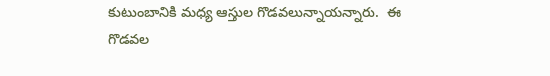కుటుంబానికి మధ్య ఆస్తుల గొడవలున్నాయన్నారు.  ఈ గొడవల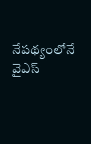నేపథ్యంలోనే  వైఎస్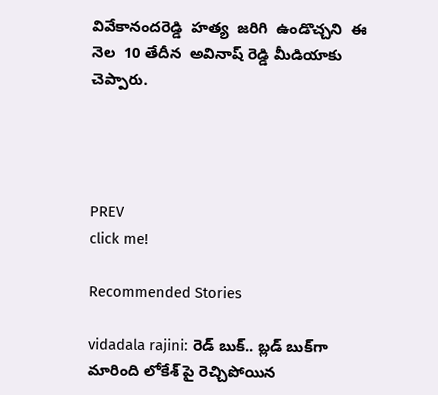వివేకానందరెడ్డి  హత్య  జరిగి  ఉండొచ్చని  ఈ నెల  10 తేదీన  అవినాష్ రెడ్డి మీడియాకు  చెప్పారు.




PREV
click me!

Recommended Stories

vidadala rajini: రెడ్ బుక్.. బ్లడ్ బుక్‌గా మారింది లోకేశ్ పై రెచ్చిపోయిన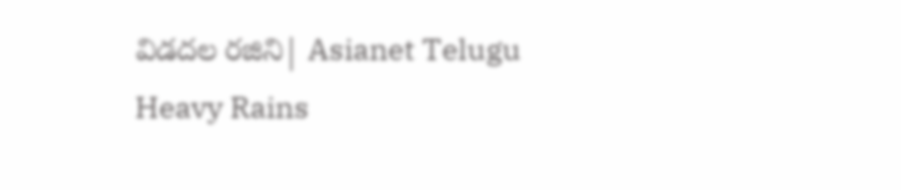విడదల రజిని| Asianet Telugu
Heavy Rains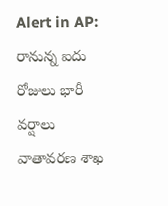Alert in AP: రానున్న ఐదు రోజులు భారీ వర్షాలు వాతావరణ శాఖ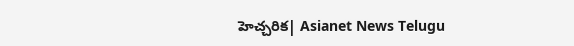హెచ్చరిక| Asianet News Telugu